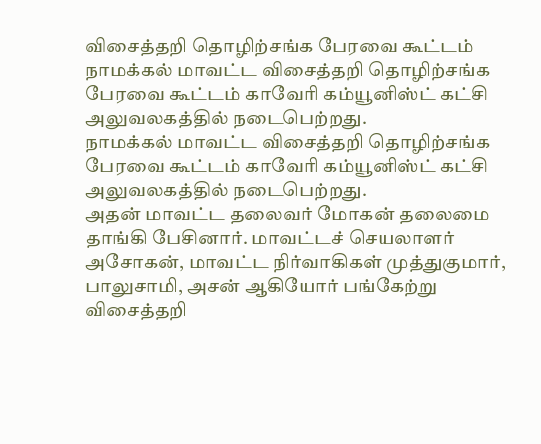விசைத்தறி தொழிற்சங்க பேரவை கூட்டம்
நாமக்கல் மாவட்ட விசைத்தறி தொழிற்சங்க பேரவை கூட்டம் காவேரி கம்யூனிஸ்ட் கட்சி அலுவலகத்தில் நடைபெற்றது.
நாமக்கல் மாவட்ட விசைத்தறி தொழிற்சங்க பேரவை கூட்டம் காவேரி கம்யூனிஸ்ட் கட்சி அலுவலகத்தில் நடைபெற்றது.
அதன் மாவட்ட தலைவர் மோகன் தலைமை தாங்கி பேசினார். மாவட்டச் செயலாளர் அசோகன், மாவட்ட நிர்வாகிகள் முத்துகுமார், பாலுசாமி, அசன் ஆகியோர் பங்கேற்று விசைத்தறி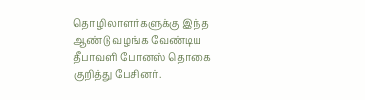தொழிலாளர்களுக்கு இந்த ஆண்டு வழங்க வேண்டிய தீபாவளி போனஸ் தொகை குறித்து பேசினர்.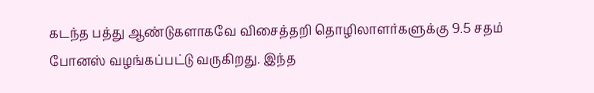கடந்த பத்து ஆண்டுகளாகவே விசைத்தறி தொழிலாளர்களுக்கு 9.5 சதம் போனஸ் வழங்கப்பட்டு வருகிறது. இந்த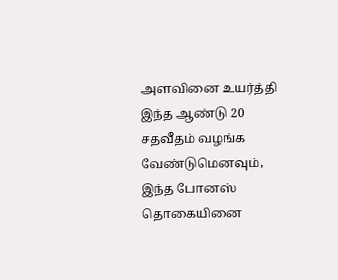அளவினை உயர்த்தி இந்த ஆண்டு 20 சதவீதம் வழங்க வேண்டுமெனவும், இந்த போனஸ் தொகையினை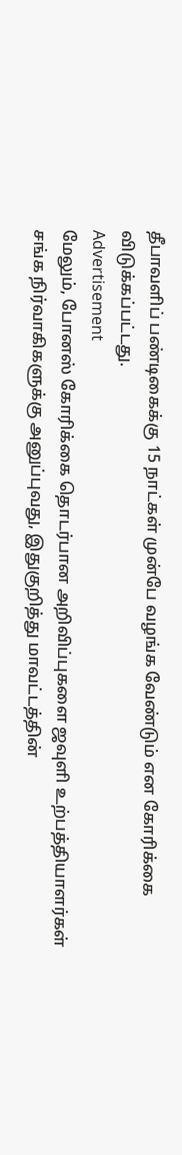தீபாவளிப் பண்டிகைக்கு 15 நாட்கள் முன்பே வழங்க வேண்டும் என கோரிக்கை விடுக்கப்பட்டது.
Advertisement
மேலும், போனஸ் கோரிக்கை தொடர்பான அறிவிப்புகளை ஜவுளி உற்பத்தியாளர்கள் சங்க நிர்வாகிகளுக்கு அனுப்புவது, இதுகுறித்து மாவட்டத்தின்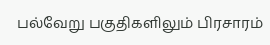பல்வேறு பகுதிகளிலும் பிரசாரம்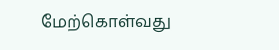மேற்கொள்வது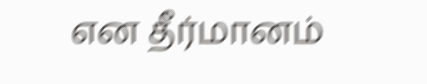என தீர்மானம்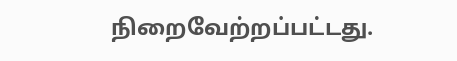நிறைவேற்றப்பட்டது.